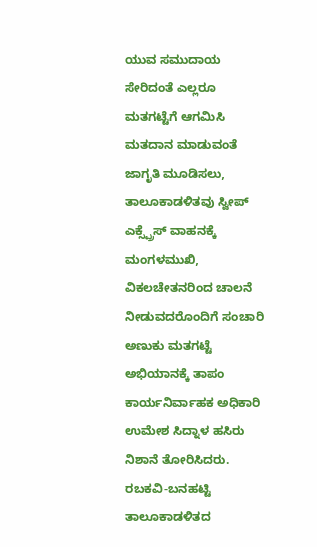ಯುವ ಸಮುದಾಯ ಸೇರಿದಂತೆ ಎಲ್ಲರೂ ಮತಗಟ್ಟೆಗೆ ಆಗಮಿಸಿ ಮತದಾನ ಮಾಡುವಂತೆ ಜಾಗೃತಿ ಮೂಡಿಸಲು, ತಾಲೂಕಾಡಳಿತವು ಸ್ವೀಪ್ ಎಕ್ಸ್ಪ್ರೆಸ್ ವಾಹನಕ್ಕೆ ಮಂಗಳಮುಖಿ, ವಿಕಲಚೇತನರಿಂದ ಚಾಲನೆ ನೀಡುವದರೊಂದಿಗೆ ಸಂಚಾರಿ ಅಣುಕು ಮತಗಟ್ಟೆ ಅಭಿಯಾನಕ್ಕೆ ತಾಪಂ ಕಾರ್ಯನಿರ್ವಾಹಕ ಅಧಿಕಾರಿ ಉಮೇಶ ಸಿದ್ನಾಳ ಹಸಿರು ನಿಶಾನೆ ತೋರಿಸಿದರು.
ರಬಕವಿ-ಬನಹಟ್ಟಿ ತಾಲೂಕಾಡಳಿತದ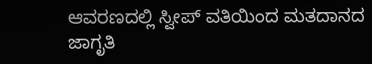ಆವರಣದಲ್ಲಿ ಸ್ವೀಪ್ ವತಿಯಿಂದ ಮತದಾನದ ಜಾಗೃತಿ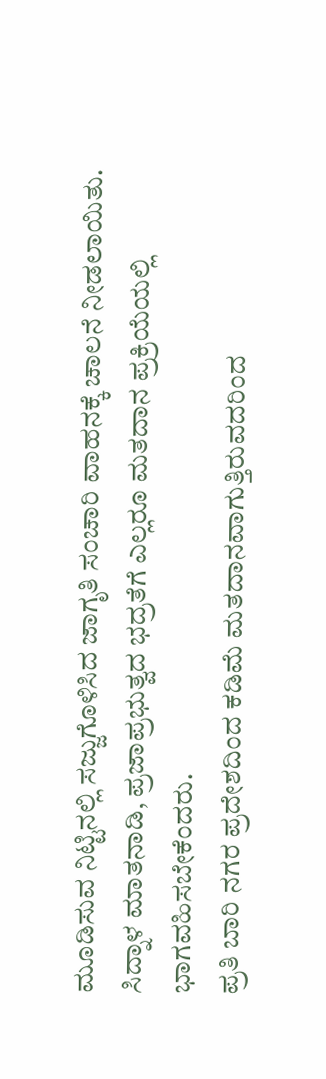ಮೂಡಿಸುವ ನಿಟ್ಟಿನಲ್ಲಿ ಸಜ್ಜುಗೊಳಿಸಿದ ಜಾಗೃತಿ ಸಂಚಾರಿ ವಾಹನಕ್ಕೆ ಚಾಲನೆ ನೀಡಲಾಯಿತು.
ಸಿದ್ನಾಳ ಮಾತನಾಡಿ, ಪ್ರಜಾಪ್ರಭುತ್ವದ ಭದ್ರತೆಗೆ ಎಲ್ಲರೂ ಮತದಾನ ಪ್ರಕ್ರಿಯೆಯಲ್ಲಿ ಭಾಗವಹಿಸಬೇಕೆಂದರು.
ಪ್ರತಿ ಬಾರಿ ನಗರ ಪ್ರದೇಶದಿಂದ ಕಡಿಮೆ ಮತದಾನವಾಗುತ್ತಿರುವದರಿಂದ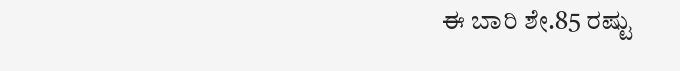ಈ ಬಾರಿ ಶೇ.85 ರಷ್ಟು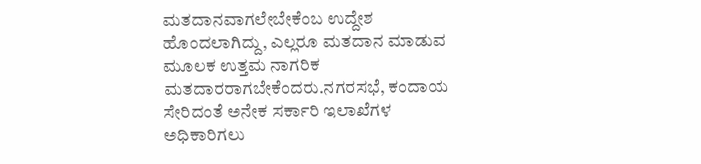ಮತದಾನವಾಗಲೇಬೇಕೆಂಬ ಉದ್ದೇಶ ಹೊಂದಲಾಗಿದ್ದು, ಎಲ್ಲರೂ ಮತದಾನ ಮಾಡುವ ಮೂಲಕ ಉತ್ತಮ ನಾಗರಿಕ ಮತದಾರರಾಗಬೇಕೆಂದರು.ನಗರಸಭೆ, ಕಂದಾಯ ಸೇರಿದಂತೆ ಅನೇಕ ಸರ್ಕಾರಿ ಇಲಾಖೆಗಳ ಅಧಿಕಾರಿಗಲು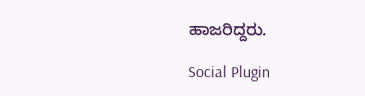ಹಾಜರಿದ್ದರು.

Social Plugin